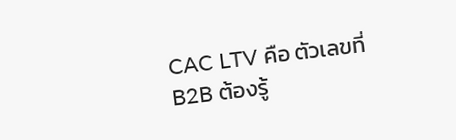CAC LTV คือ ตัวเลขที่ B2B ต้องรู้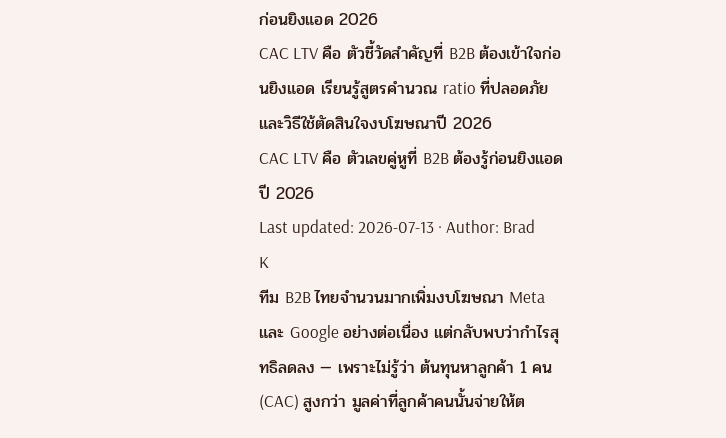ก่อนยิงแอด 2026
CAC LTV คือ ตัวชี้วัดสำคัญที่ B2B ต้องเข้าใจก่อนยิงแอด เรียนรู้สูตรคำนวณ ratio ที่ปลอดภัย และวิธีใช้ตัดสินใจงบโฆษณาปี 2026
CAC LTV คือ ตัวเลขคู่หูที่ B2B ต้องรู้ก่อนยิงแอด ปี 2026
Last updated: 2026-07-13 · Author: Brad K
ทีม B2B ไทยจำนวนมากเพิ่มงบโฆษณา Meta และ Google อย่างต่อเนื่อง แต่กลับพบว่ากำไรสุทธิลดลง — เพราะไม่รู้ว่า ต้นทุนหาลูกค้า 1 คน (CAC) สูงกว่า มูลค่าที่ลูกค้าคนนั้นจ่ายให้ต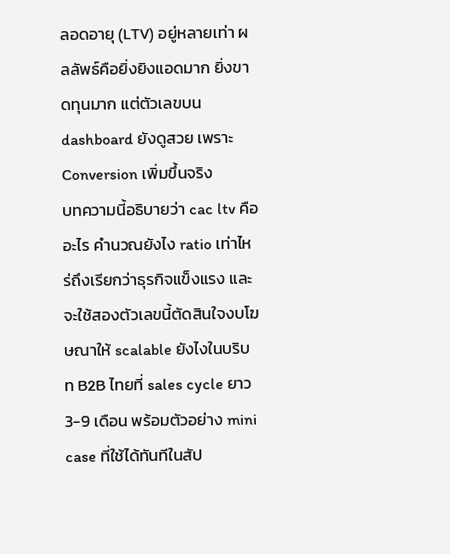ลอดอายุ (LTV) อยู่หลายเท่า ผลลัพธ์คือยิ่งยิงแอดมาก ยิ่งขาดทุนมาก แต่ตัวเลขบน dashboard ยังดูสวย เพราะ Conversion เพิ่มขึ้นจริง
บทความนี้อธิบายว่า cac ltv คือ อะไร คำนวณยังไง ratio เท่าไหร่ถึงเรียกว่าธุรกิจแข็งแรง และจะใช้สองตัวเลขนี้ตัดสินใจงบโฆษณาให้ scalable ยังไงในบริบท B2B ไทยที่ sales cycle ยาว 3-9 เดือน พร้อมตัวอย่าง mini case ที่ใช้ได้ทันทีในสัป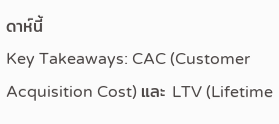ดาห์นี้
Key Takeaways: CAC (Customer Acquisition Cost) และ LTV (Lifetime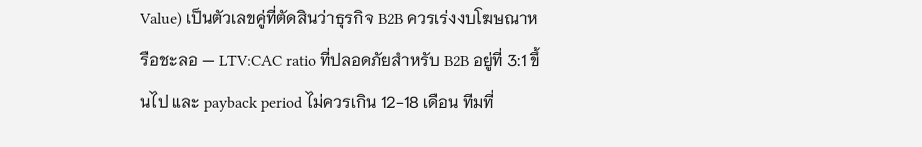Value) เป็นตัวเลขคู่ที่ตัดสินว่าธุรกิจ B2B ควรเร่งงบโฆษณาหรือชะลอ — LTV:CAC ratio ที่ปลอดภัยสำหรับ B2B อยู่ที่ 3:1 ขึ้นไป และ payback period ไม่ควรเกิน 12-18 เดือน ทีมที่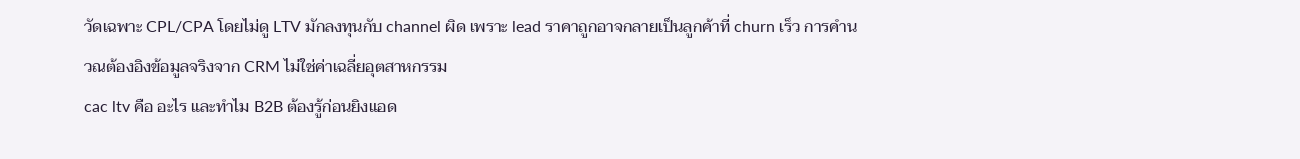วัดเฉพาะ CPL/CPA โดยไม่ดู LTV มักลงทุนกับ channel ผิด เพราะ lead ราคาถูกอาจกลายเป็นลูกค้าที่ churn เร็ว การคำนวณต้องอิงข้อมูลจริงจาก CRM ไม่ใช่ค่าเฉลี่ยอุตสาหกรรม
cac ltv คือ อะไร และทำไม B2B ต้องรู้ก่อนยิงแอด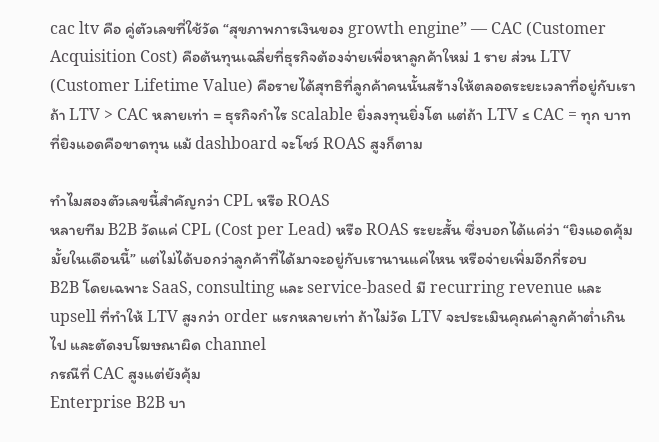cac ltv คือ คู่ตัวเลขที่ใช้วัด “สุขภาพการเงินของ growth engine” — CAC (Customer Acquisition Cost) คือต้นทุนเฉลี่ยที่ธุรกิจต้องจ่ายเพื่อหาลูกค้าใหม่ 1 ราย ส่วน LTV (Customer Lifetime Value) คือรายได้สุทธิที่ลูกค้าคนนั้นสร้างให้ตลอดระยะเวลาที่อยู่กับเรา
ถ้า LTV > CAC หลายเท่า = ธุรกิจกำไร scalable ยิ่งลงทุนยิ่งโต แต่ถ้า LTV ≤ CAC = ทุก บาทที่ยิงแอดคือขาดทุน แม้ dashboard จะโชว์ ROAS สูงก็ตาม

ทำไมสองตัวเลขนี้สำคัญกว่า CPL หรือ ROAS
หลายทีม B2B วัดแค่ CPL (Cost per Lead) หรือ ROAS ระยะสั้น ซึ่งบอกได้แค่ว่า “ยิงแอดคุ้มมั้ยในเดือนนี้” แต่ไม่ได้บอกว่าลูกค้าที่ได้มาจะอยู่กับเรานานแค่ไหน หรือจ่ายเพิ่มอีกกี่รอบ
B2B โดยเฉพาะ SaaS, consulting และ service-based มี recurring revenue และ upsell ที่ทำให้ LTV สูงกว่า order แรกหลายเท่า ถ้าไม่วัด LTV จะประเมินคุณค่าลูกค้าต่ำเกินไป และตัดงบโฆษณาผิด channel
กรณีที่ CAC สูงแต่ยังคุ้ม
Enterprise B2B บา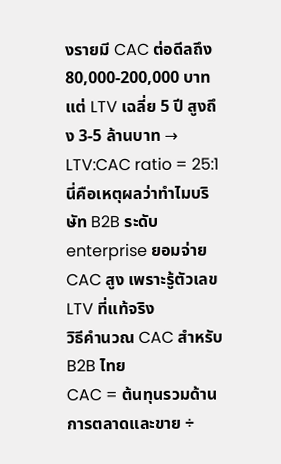งรายมี CAC ต่อดีลถึง 80,000-200,000 บาท แต่ LTV เฉลี่ย 5 ปี สูงถึง 3-5 ล้านบาท → LTV:CAC ratio = 25:1 นี่คือเหตุผลว่าทำไมบริษัท B2B ระดับ enterprise ยอมจ่าย CAC สูง เพราะรู้ตัวเลข LTV ที่แท้จริง
วิธีคำนวณ CAC สำหรับ B2B ไทย
CAC = ต้นทุนรวมด้านการตลาดและขาย ÷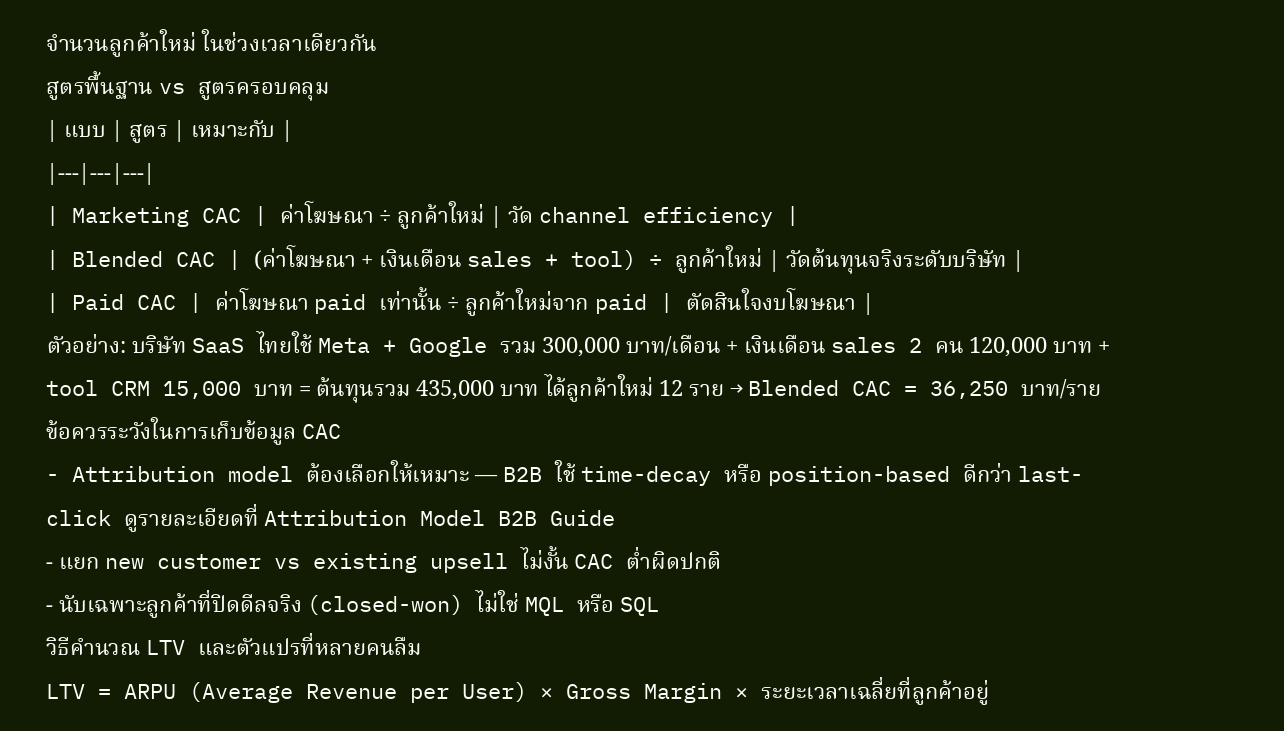จำนวนลูกค้าใหม่ ในช่วงเวลาเดียวกัน
สูตรพื้นฐาน vs สูตรครอบคลุม
| แบบ | สูตร | เหมาะกับ |
|---|---|---|
| Marketing CAC | ค่าโฆษณา ÷ ลูกค้าใหม่ | วัด channel efficiency |
| Blended CAC | (ค่าโฆษณา + เงินเดือน sales + tool) ÷ ลูกค้าใหม่ | วัดต้นทุนจริงระดับบริษัท |
| Paid CAC | ค่าโฆษณา paid เท่านั้น ÷ ลูกค้าใหม่จาก paid | ตัดสินใจงบโฆษณา |
ตัวอย่าง: บริษัท SaaS ไทยใช้ Meta + Google รวม 300,000 บาท/เดือน + เงินเดือน sales 2 คน 120,000 บาท + tool CRM 15,000 บาท = ต้นทุนรวม 435,000 บาท ได้ลูกค้าใหม่ 12 ราย → Blended CAC = 36,250 บาท/ราย
ข้อควรระวังในการเก็บข้อมูล CAC
- Attribution model ต้องเลือกให้เหมาะ — B2B ใช้ time-decay หรือ position-based ดีกว่า last-click ดูรายละเอียดที่ Attribution Model B2B Guide
- แยก new customer vs existing upsell ไม่งั้น CAC ต่ำผิดปกติ
- นับเฉพาะลูกค้าที่ปิดดีลจริง (closed-won) ไม่ใช่ MQL หรือ SQL
วิธีคำนวณ LTV และตัวแปรที่หลายคนลืม
LTV = ARPU (Average Revenue per User) × Gross Margin × ระยะเวลาเฉลี่ยที่ลูกค้าอยู่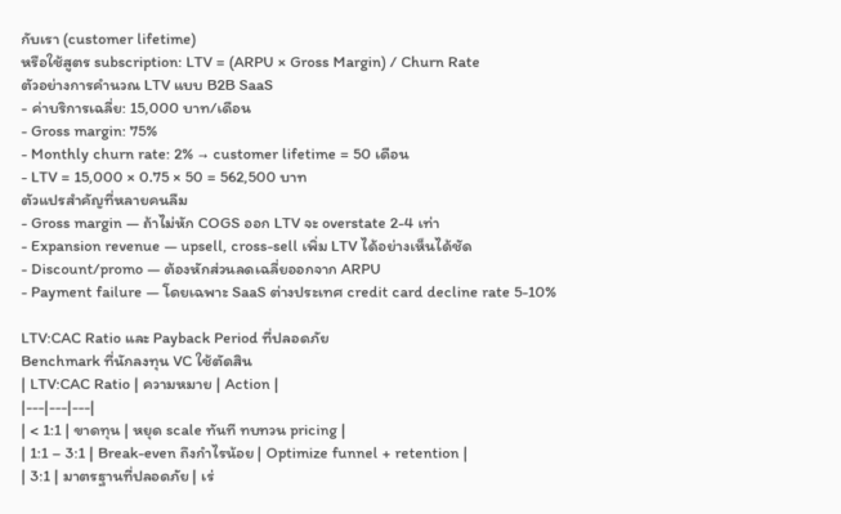กับเรา (customer lifetime)
หรือใช้สูตร subscription: LTV = (ARPU × Gross Margin) / Churn Rate
ตัวอย่างการคำนวณ LTV แบบ B2B SaaS
- ค่าบริการเฉลี่ย: 15,000 บาท/เดือน
- Gross margin: 75%
- Monthly churn rate: 2% → customer lifetime = 50 เดือน
- LTV = 15,000 × 0.75 × 50 = 562,500 บาท
ตัวแปรสำคัญที่หลายคนลืม
- Gross margin — ถ้าไม่หัก COGS ออก LTV จะ overstate 2-4 เท่า
- Expansion revenue — upsell, cross-sell เพิ่ม LTV ได้อย่างเห็นได้ชัด
- Discount/promo — ต้องหักส่วนลดเฉลี่ยออกจาก ARPU
- Payment failure — โดยเฉพาะ SaaS ต่างประเทศ credit card decline rate 5-10%

LTV:CAC Ratio และ Payback Period ที่ปลอดภัย
Benchmark ที่นักลงทุน VC ใช้ตัดสิน
| LTV:CAC Ratio | ความหมาย | Action |
|---|---|---|
| < 1:1 | ขาดทุน | หยุด scale ทันที ทบทวน pricing |
| 1:1 – 3:1 | Break-even ถึงกำไรน้อย | Optimize funnel + retention |
| 3:1 | มาตรฐานที่ปลอดภัย | เร่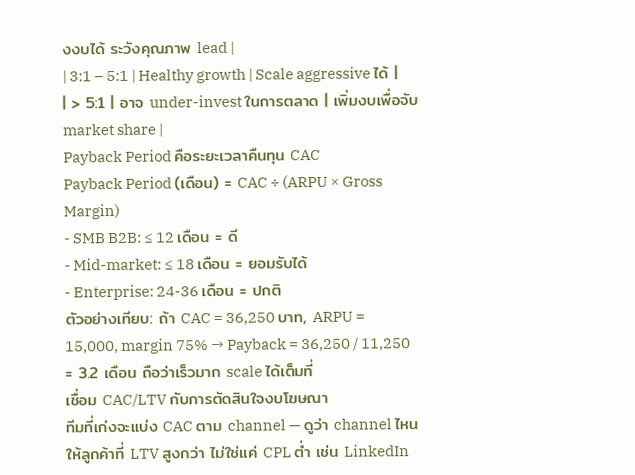งงบได้ ระวังคุณภาพ lead |
| 3:1 – 5:1 | Healthy growth | Scale aggressive ได้ |
| > 5:1 | อาจ under-invest ในการตลาด | เพิ่มงบเพื่อจับ market share |
Payback Period คือระยะเวลาคืนทุน CAC
Payback Period (เดือน) = CAC ÷ (ARPU × Gross Margin)
- SMB B2B: ≤ 12 เดือน = ดี
- Mid-market: ≤ 18 เดือน = ยอมรับได้
- Enterprise: 24-36 เดือน = ปกติ
ตัวอย่างเทียบ: ถ้า CAC = 36,250 บาท, ARPU = 15,000, margin 75% → Payback = 36,250 / 11,250 = 3.2 เดือน ถือว่าเร็วมาก scale ได้เต็มที่
เชื่อม CAC/LTV กับการตัดสินใจงบโฆษณา
ทีมที่เก่งจะแบ่ง CAC ตาม channel — ดูว่า channel ไหนให้ลูกค้าที่ LTV สูงกว่า ไม่ใช่แค่ CPL ต่ำ เช่น LinkedIn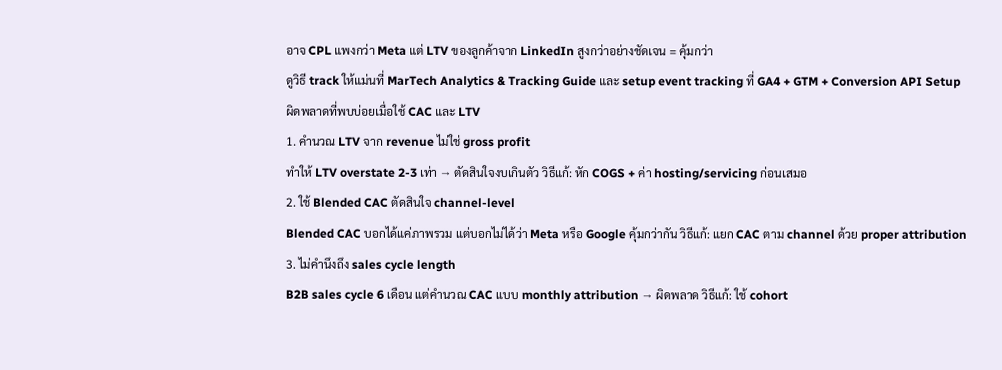อาจ CPL แพงกว่า Meta แต่ LTV ของลูกค้าจาก LinkedIn สูงกว่าอย่างชัดเจน = คุ้มกว่า
ดูวิธี track ให้แม่นที่ MarTech Analytics & Tracking Guide และ setup event tracking ที่ GA4 + GTM + Conversion API Setup
ผิดพลาดที่พบบ่อยเมื่อใช้ CAC และ LTV
1. คำนวณ LTV จาก revenue ไม่ใช่ gross profit
ทำให้ LTV overstate 2-3 เท่า → ตัดสินใจงบเกินตัว วิธีแก้: หัก COGS + ค่า hosting/servicing ก่อนเสมอ
2. ใช้ Blended CAC ตัดสินใจ channel-level
Blended CAC บอกได้แค่ภาพรวม แต่บอกไม่ได้ว่า Meta หรือ Google คุ้มกว่ากัน วิธีแก้: แยก CAC ตาม channel ด้วย proper attribution
3. ไม่คำนึงถึง sales cycle length
B2B sales cycle 6 เดือน แต่คำนวณ CAC แบบ monthly attribution → ผิดพลาด วิธีแก้: ใช้ cohort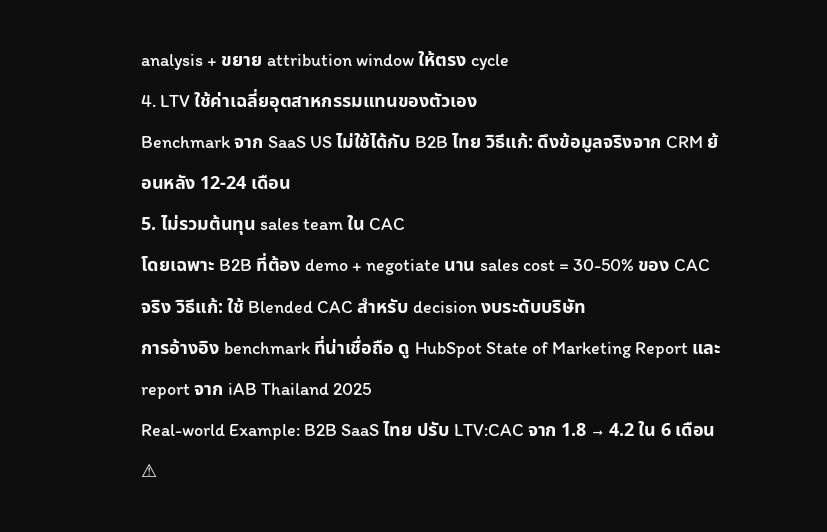analysis + ขยาย attribution window ให้ตรง cycle
4. LTV ใช้ค่าเฉลี่ยอุตสาหกรรมแทนของตัวเอง
Benchmark จาก SaaS US ไม่ใช้ได้กับ B2B ไทย วิธีแก้: ดึงข้อมูลจริงจาก CRM ย้อนหลัง 12-24 เดือน
5. ไม่รวมต้นทุน sales team ใน CAC
โดยเฉพาะ B2B ที่ต้อง demo + negotiate นาน sales cost = 30-50% ของ CAC จริง วิธีแก้: ใช้ Blended CAC สำหรับ decision งบระดับบริษัท
การอ้างอิง benchmark ที่น่าเชื่อถือ ดู HubSpot State of Marketing Report และ report จาก iAB Thailand 2025
Real-world Example: B2B SaaS ไทย ปรับ LTV:CAC จาก 1.8 → 4.2 ใน 6 เดือน
⚠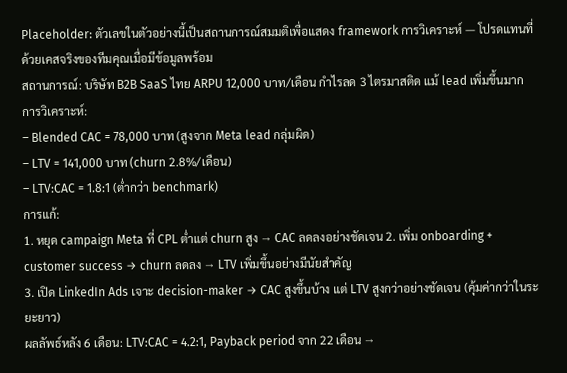Placeholder: ตัวเลขในตัวอย่างนี้เป็นสถานการณ์สมมติเพื่อแสดง framework การวิเคราะห์ — โปรดแทนที่ด้วยเคสจริงของทีมคุณเมื่อมีข้อมูลพร้อม
สถานการณ์: บริษัท B2B SaaS ไทย ARPU 12,000 บาท/เดือน กำไรลด 3 ไตรมาสติด แม้ lead เพิ่มขึ้นมาก
การวิเคราะห์:
– Blended CAC = 78,000 บาท (สูงจาก Meta lead กลุ่มผิด)
– LTV = 141,000 บาท (churn 2.8%/เดือน)
– LTV:CAC = 1.8:1 (ต่ำกว่า benchmark)
การแก้:
1. หยุด campaign Meta ที่ CPL ต่ำแต่ churn สูง → CAC ลดลงอย่างชัดเจน 2. เพิ่ม onboarding + customer success → churn ลดลง → LTV เพิ่มขึ้นอย่างมีนัยสำคัญ
3. เปิด LinkedIn Ads เจาะ decision-maker → CAC สูงขึ้นบ้าง แต่ LTV สูงกว่าอย่างชัดเจน (คุ้มค่ากว่าในระยะยาว)
ผลลัพธ์หลัง 6 เดือน: LTV:CAC = 4.2:1, Payback period จาก 22 เดือน →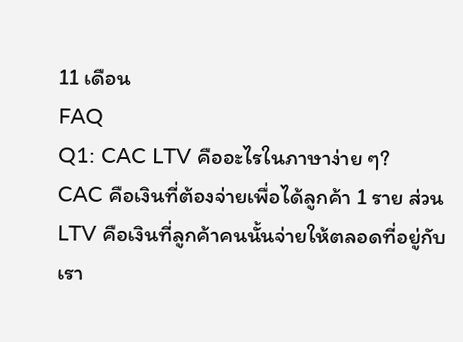11 เดือน
FAQ
Q1: CAC LTV คืออะไรในภาษาง่าย ๆ?
CAC คือเงินที่ต้องจ่ายเพื่อได้ลูกค้า 1 ราย ส่วน LTV คือเงินที่ลูกค้าคนนั้นจ่ายให้ตลอดที่อยู่กับเรา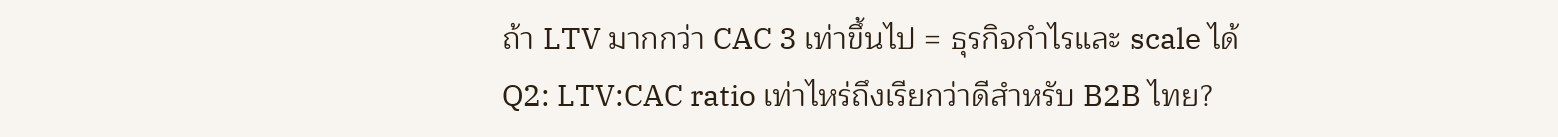ถ้า LTV มากกว่า CAC 3 เท่าขึ้นไป = ธุรกิจกำไรและ scale ได้
Q2: LTV:CAC ratio เท่าไหร่ถึงเรียกว่าดีสำหรับ B2B ไทย?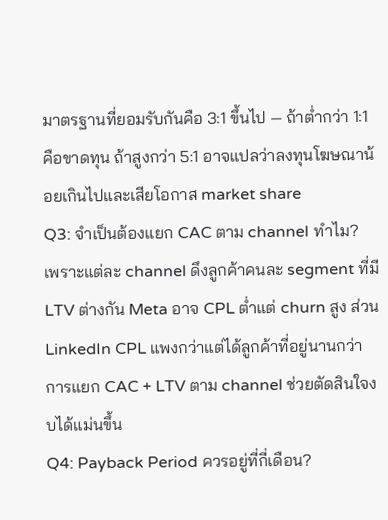มาตรฐานที่ยอมรับกันคือ 3:1 ขึ้นไป — ถ้าต่ำกว่า 1:1 คือขาดทุน ถ้าสูงกว่า 5:1 อาจแปลว่าลงทุนโฆษณาน้อยเกินไปและเสียโอกาส market share
Q3: จำเป็นต้องแยก CAC ตาม channel ทำไม?
เพราะแต่ละ channel ดึงลูกค้าคนละ segment ที่มี LTV ต่างกัน Meta อาจ CPL ต่ำแต่ churn สูง ส่วน LinkedIn CPL แพงกว่าแต่ได้ลูกค้าที่อยู่นานกว่า การแยก CAC + LTV ตาม channel ช่วยตัดสินใจงบได้แม่นขึ้น
Q4: Payback Period ควรอยู่ที่กี่เดือน?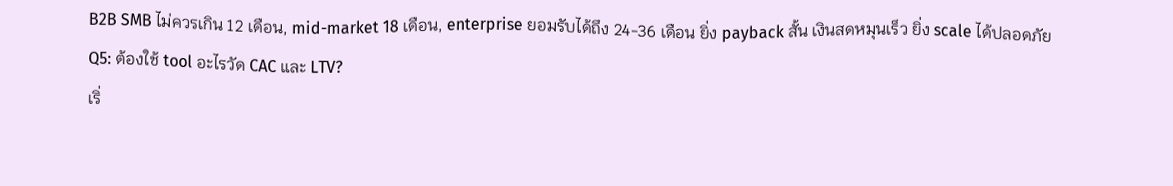B2B SMB ไม่ควรเกิน 12 เดือน, mid-market 18 เดือน, enterprise ยอมรับได้ถึง 24-36 เดือน ยิ่ง payback สั้น เงินสดหมุนเร็ว ยิ่ง scale ได้ปลอดภัย
Q5: ต้องใช้ tool อะไรวัด CAC และ LTV?
เริ่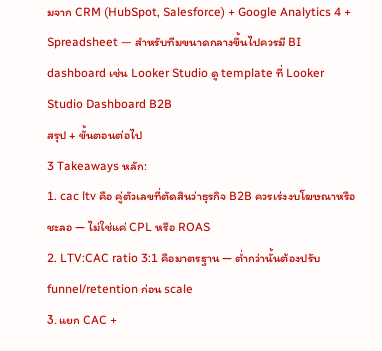มจาก CRM (HubSpot, Salesforce) + Google Analytics 4 + Spreadsheet — สำหรับทีมขนาดกลางขึ้นไปควรมี BI dashboard เช่น Looker Studio ดู template ที่ Looker Studio Dashboard B2B
สรุป + ขั้นตอนต่อไป
3 Takeaways หลัก:
1. cac ltv คือ คู่ตัวเลขที่ตัดสินว่าธุรกิจ B2B ควรเร่งงบโฆษณาหรือชะลอ — ไม่ใช่แค่ CPL หรือ ROAS
2. LTV:CAC ratio 3:1 คือมาตรฐาน — ต่ำกว่านั้นต้องปรับ funnel/retention ก่อน scale
3. แยก CAC +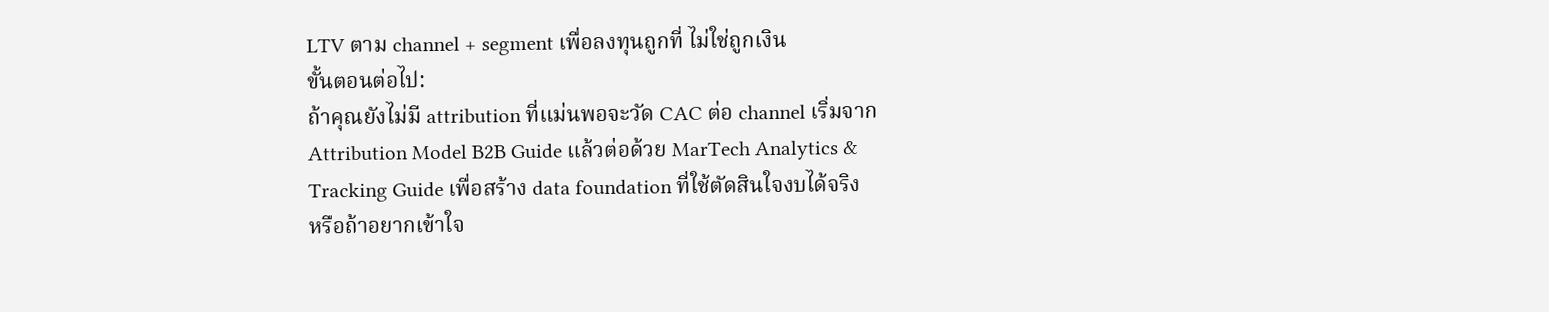LTV ตาม channel + segment เพื่อลงทุนถูกที่ ไม่ใช่ถูกเงิน
ขั้นตอนต่อไป:
ถ้าคุณยังไม่มี attribution ที่แม่นพอจะวัด CAC ต่อ channel เริ่มจาก Attribution Model B2B Guide แล้วต่อด้วย MarTech Analytics & Tracking Guide เพื่อสร้าง data foundation ที่ใช้ตัดสินใจงบได้จริง
หรือถ้าอยากเข้าใจ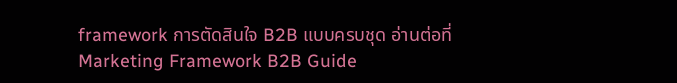framework การตัดสินใจ B2B แบบครบชุด อ่านต่อที่ Marketing Framework B2B Guide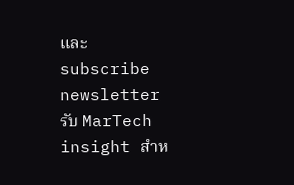และ subscribe newsletter รับ MarTech insight สำห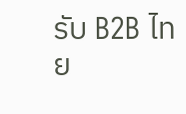รับ B2B ไทย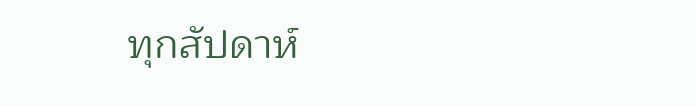ทุกสัปดาห์